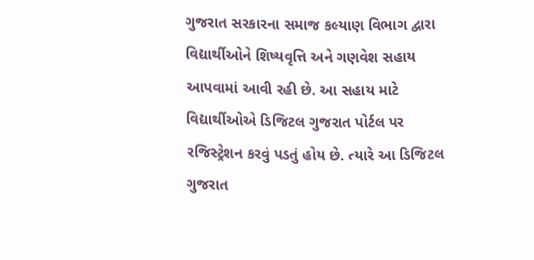ગુજરાત સરકારના સમાજ કલ્યાણ વિભાગ દ્વારા વિદ્યાર્થીઓને શિષ્યવૃત્તિ અને ગણવેશ સહાય આપવામાં આવી રહી છે. આ સહાય માટે વિદ્યાર્થીઓએ ડિજિટલ ગુજરાત પોર્ટલ પર રજિસ્ટ્રેશન કરવું પડતું હોય છે. ત્યારે આ ડિજિટલ ગુજરાત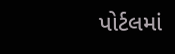પોર્ટલમાં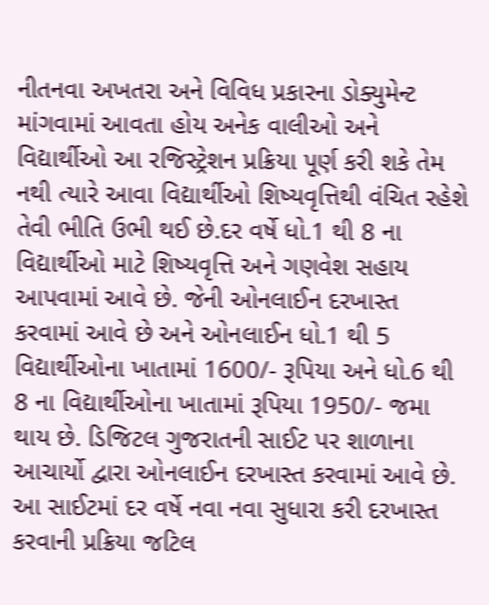નીતનવા અખતરા અને વિવિધ પ્રકારના ડોક્યુમેન્ટ માંગવામાં આવતા હોય અનેક વાલીઓ અને વિદ્યાર્થીઓ આ રજિસ્ટ્રેશન પ્રક્રિયા પૂર્ણ કરી શકે તેમ નથી ત્યારે આવા વિદ્યાર્થીઓ શિષ્યવૃત્તિથી વંચિત રહેશે તેવી ભીતિ ઉભી થઈ છે.દર વર્ષે ધો.1 થી 8 ના વિદ્યાર્થીઓ માટે શિષ્યવૃત્તિ અને ગણવેશ સહાય આપવામાં આવે છે. જેની ઓનલાઈન દરખાસ્ત કરવામાં આવે છે અને ઓનલાઈન ધો.1 થી 5 વિદ્યાર્થીઓના ખાતામાં 1600/- રૂપિયા અને ધો.6 થી 8 ના વિદ્યાર્થીઓના ખાતામાં રૂપિયા 1950/- જમા થાય છે. ડિજિટલ ગુજરાતની સાઈટ પર શાળાના આચાર્યો દ્વારા ઓનલાઈન દરખાસ્ત કરવામાં આવે છે. આ સાઈટમાં દર વર્ષે નવા નવા સુધારા કરી દરખાસ્ત કરવાની પ્રક્રિયા જટિલ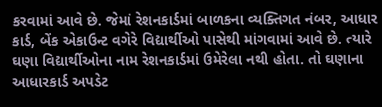કરવામાં આવે છે. જેમાં રેશનકાર્ડમાં બાળકના વ્યક્તિગત નંબર, આધાર કાર્ડ, બેંક એકાઉન્ટ વગેરે વિદ્યાર્થીઓ પાસેથી માંગવામાં આવે છે. ત્યારે ઘણા વિદ્યાર્થીઓના નામ રેશનકાર્ડમાં ઉમેરેલા નથી હોતા. તો ઘણાના આધારકાર્ડ અપડેટ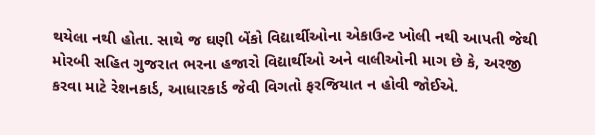થયેલા નથી હોતા. સાથે જ ઘણી બેંકો વિદ્યાર્થીઓના એકાઉન્ટ ખોલી નથી આપતી જેથી મોરબી સહિત ગુજરાત ભરના હજારો વિદ્યાર્થીઓ અને વાલીઓની માગ છે કે, અરજી કરવા માટે રેશનકાર્ડ, આધારકાર્ડ જેવી વિગતો ફરજિયાત ન હોવી જોઈએ.